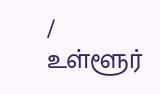/
உள்ளூர்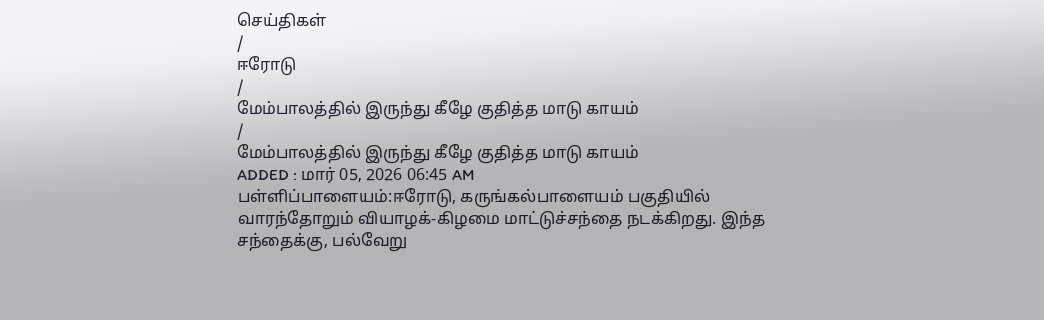செய்திகள்
/
ஈரோடு
/
மேம்பாலத்தில் இருந்து கீழே குதித்த மாடு காயம்
/
மேம்பாலத்தில் இருந்து கீழே குதித்த மாடு காயம்
ADDED : மார் 05, 2026 06:45 AM
பள்ளிப்பாளையம்:ஈரோடு, கருங்கல்பாளையம் பகுதியில் வாரந்தோறும் வியாழக்-கிழமை மாட்டுச்சந்தை நடக்கிறது. இந்த சந்தைக்கு, பல்வேறு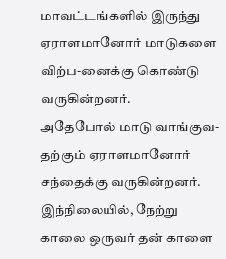மாவட்டங்களில் இருந்து ஏராளமானோர் மாடுகளை விற்ப-னைக்கு கொண்டு வருகின்றனர்.
அதேபோல் மாடு வாங்குவ-தற்கும் ஏராளமானோர் சந்தைக்கு வருகின்றனர். இந்நிலையில், நேற்று காலை ஒருவர் தன் காளை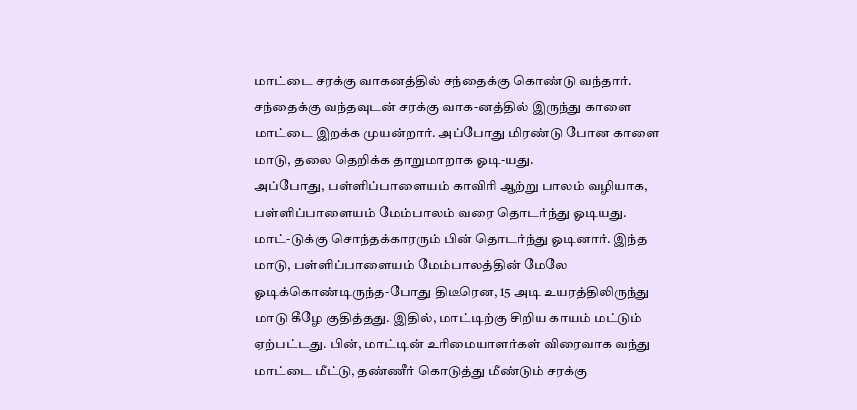மாட்டை சரக்கு வாகனத்தில் சந்தைக்கு கொண்டு வந்தார். சந்தைக்கு வந்தவுடன் சரக்கு வாக-னத்தில் இருந்து காளை மாட்டை இறக்க முயன்றார். அப்போது மிரண்டு போன காளை மாடு, தலை தெறிக்க தாறுமாறாக ஓடி-யது.
அப்போது, பள்ளிப்பாளையம் காவிரி ஆற்று பாலம் வழியாக, பள்ளிப்பாளையம் மேம்பாலம் வரை தொடர்ந்து ஓடியது. மாட்-டுக்கு சொந்தக்காரரும் பின் தொடர்ந்து ஓடினார். இந்த மாடு, பள்ளிப்பாளையம் மேம்பாலத்தின் மேலே ஓடிக்கொண்டிருந்த-போது திடீரென, 15 அடி உயரத்திலிருந்து மாடு கீழே குதித்தது. இதில், மாட்டிற்கு சிறிய காயம் மட்டும் ஏற்பட்டது. பின், மாட்டின் உரிமையாளர்கள் விரைவாக வந்து மாட்டை மீட்டு, தண்ணீர் கொடுத்து மீண்டும் சரக்கு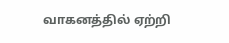வாகனத்தில் ஏற்றி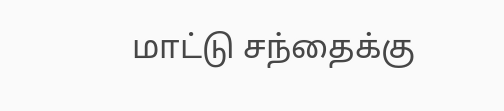மாட்டு சந்தைக்கு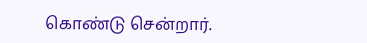கொண்டு சென்றார்.